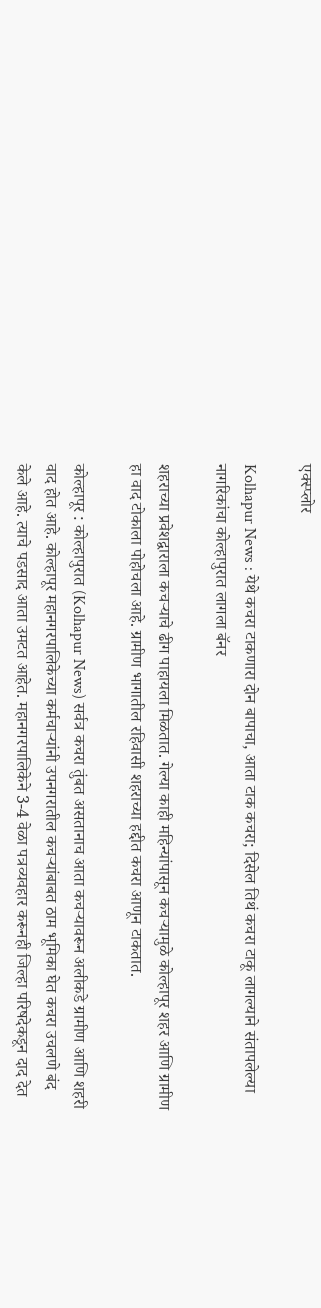एक्स्प्लोर

Kolhapur News : येथे कचरा टाकणारा दोन बापाचा, आता टाक कचरा; दिसेल तिथं कचरा टाकू लागल्याने संतापलेल्या नागरिकांचा कोल्हापुरात लागला बॅनर

शहराच्या प्रवेशद्वाराला कचऱ्याचे ढीग पाहायला मिळतात. गेल्या काही महिन्यांपासून कचऱ्यामुळे कोल्हापूर शहर आणि ग्रामीण हा वाद टोकाला पोहोचला आहे. ग्रामीण भागातील रहिवासी शहराच्या हद्दीत कचरा आणून टाकतात.

कोल्हापूर : कोल्हापुरात (Kolhapur News) सर्वत्र कचरा तुंबत असतानाच आता कचऱ्यावरून अलीकडे ग्रामीण आणि शहरी वाद होत आहे. कोल्हापूर महानगरपालिकेच्या कर्मचाऱ्यांनी उपनगरातील कचऱ्यांबाबत ठाम भूमिका घेत कचरा उचलणे बंद केले आहे. त्याचे पडसाद आता उमटत आहेत. महानगरपालिकेने 3-4 वेळा पत्रव्यवहार करूनही जिल्हा परिषदेकडून दाद देत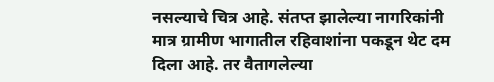नसल्याचे चित्र आहे. संतप्त झालेल्या नागरिकांनी मात्र ग्रामीण भागातील रहिवाशांना पकडून थेट दम दिला आहे. तर वैतागलेल्या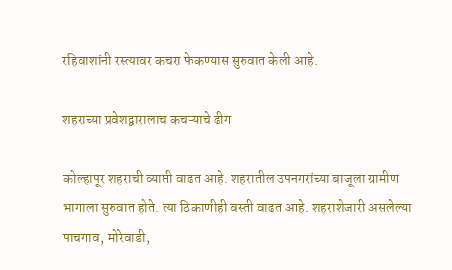रहिवाशांनी रस्त्यावर कचरा फेकण्यास सुरुवात केली आहे.

शहराच्या प्रवेशद्वारालाच कचऱ्याचे ढीग

कोल्हापूर शहराची व्याप्ती वाढत आहे. शहरातील उपनगरांच्या बाजूला ग्रामीण भागाला सुरुवात होते. त्या ठिकाणीही वस्ती वाढत आहे. शहराशेजारी असलेल्या पाचगाव, मोरेवाडी,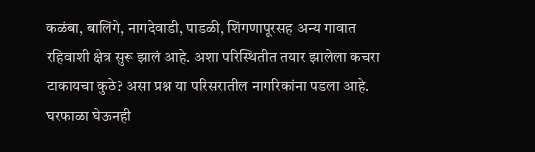कळंबा, बालिंगे, नागदेवाडी, पाडळी, शिंगणापूरसह अन्य गावात रहिवाशी क्षेत्र सुरू झालं आहे. अशा परिस्थितीत तयार झालेला कचरा टाकायचा कुठे? असा प्रश्न या परिसरातील नागरिकांना पडला आहे. घरफाळा घेऊनही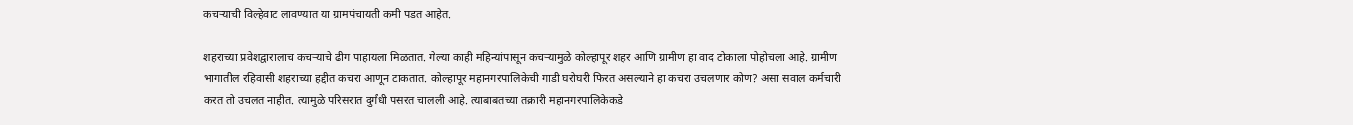कचऱ्याची विल्हेवाट लावण्यात या ग्रामपंचायती कमी पडत आहेत.

शहराच्या प्रवेशद्वारालाच कचऱ्याचे ढीग पाहायला मिळतात. गेल्या काही महिन्यांपासून कचऱ्यामुळे कोल्हापूर शहर आणि ग्रामीण हा वाद टोकाला पोहोचला आहे. ग्रामीण भागातील रहिवासी शहराच्या हद्दीत कचरा आणून टाकतात. कोल्हापूर महानगरपालिकेची गाडी घरोघरी फिरत असल्याने हा कचरा उचलणार कोण? असा सवाल कर्मचारी करत तो उचलत नाहीत. त्यामुळे परिसरात दुर्गंधी पसरत चालली आहे. त्याबाबतच्या तक्रारी महानगरपालिकेकडे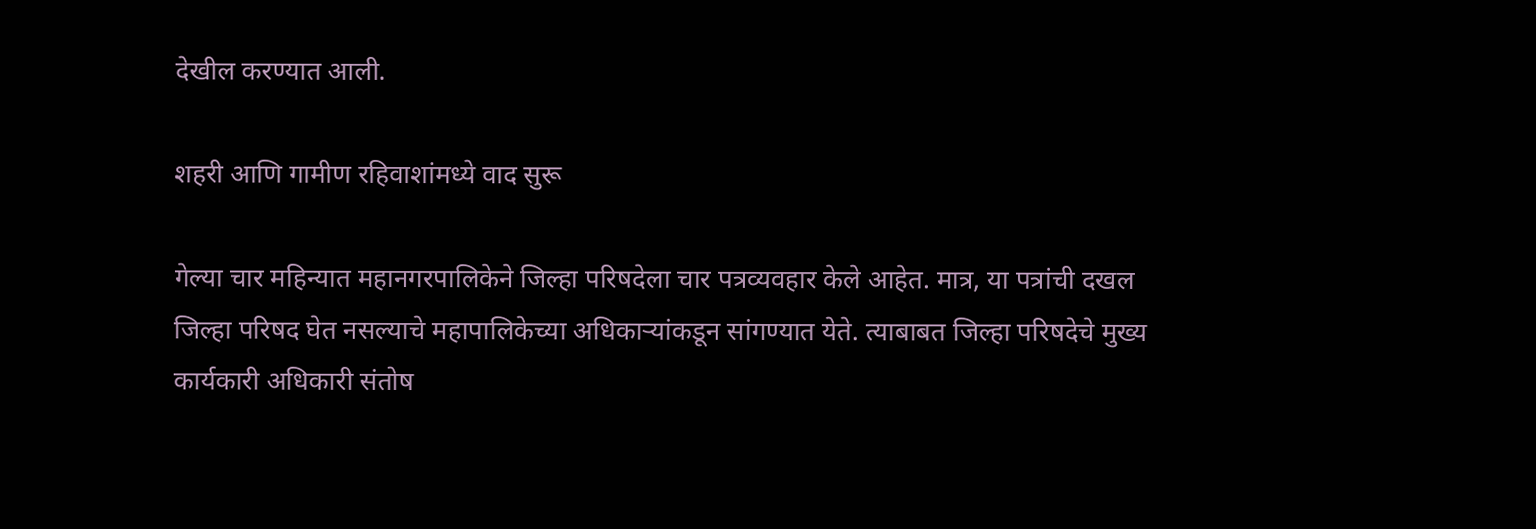देखील करण्यात आली.

शहरी आणि गामीण रहिवाशांमध्ये वाद सुरू

गेल्या चार महिन्यात महानगरपालिकेने जिल्हा परिषदेला चार पत्रव्यवहार केले आहेत. मात्र, या पत्रांची दखल जिल्हा परिषद घेत नसल्याचे महापालिकेच्या अधिकाऱ्यांकडून सांगण्यात येते. त्याबाबत जिल्हा परिषदेचे मुख्य कार्यकारी अधिकारी संतोष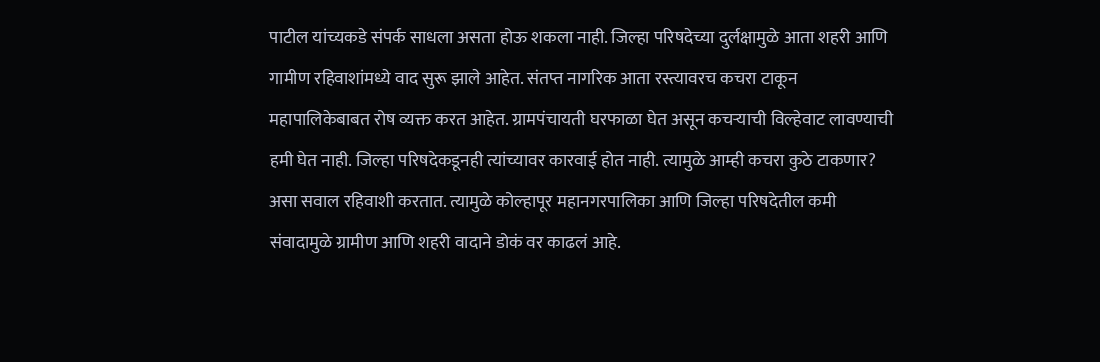पाटील यांच्यकडे संपर्क साधला असता होऊ शकला नाही. जिल्हा परिषदेच्या दुर्लक्षामुळे आता शहरी आणि गामीण रहिवाशांमध्ये वाद सुरू झाले आहेत. संतप्त नागरिक आता रस्त्यावरच कचरा टाकून महापालिकेबाबत रोष व्यक्त करत आहेत. ग्रामपंचायती घरफाळा घेत असून कचऱ्याची विल्हेवाट लावण्याची हमी घेत नाही. जिल्हा परिषदेकडूनही त्यांच्यावर कारवाई होत नाही. त्यामुळे आम्ही कचरा कुठे टाकणार? असा सवाल रहिवाशी करतात. त्यामुळे कोल्हापूर महानगरपालिका आणि जिल्हा परिषदेतील कमी संवादामुळे ग्रामीण आणि शहरी वादाने डोकं वर काढलं आहे.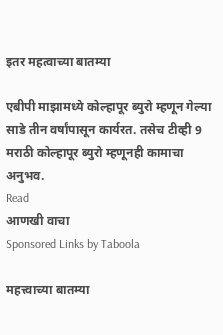इतर महत्वाच्या बातम्या

एबीपी माझामध्ये कोल्हापूर ब्युरो म्हणून गेल्या साडे तीन वर्षांपासून कार्यरत. तसेच टीव्ही 9 मराठी कोल्हापूर ब्युरो म्हणूनही कामाचा अनुभव.
Read
आणखी वाचा
Sponsored Links by Taboola

महत्त्वाच्या बातम्या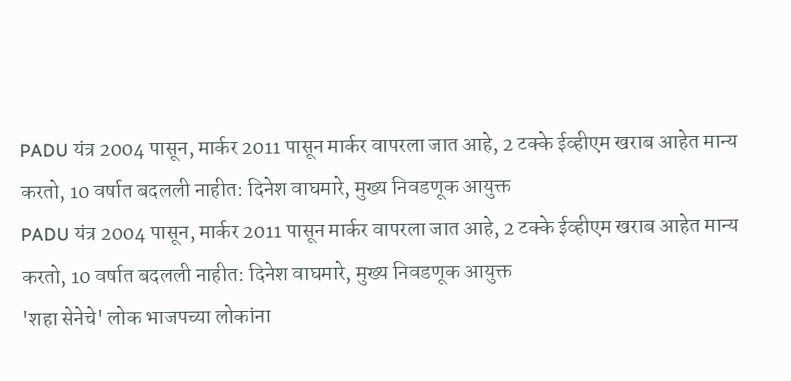PADU यंत्र 2004 पासून, मार्कर 2011 पासून मार्कर वापरला जात आहे, 2 टक्के ईव्हीएम खराब आहेत मान्य करतो, 10 वर्षात बदलली नाहीत: दिनेश वाघमारे, मुख्य निवडणूक आयुक्त
PADU यंत्र 2004 पासून, मार्कर 2011 पासून मार्कर वापरला जात आहे, 2 टक्के ईव्हीएम खराब आहेत मान्य करतो, 10 वर्षात बदलली नाहीत: दिनेश वाघमारे, मुख्य निवडणूक आयुक्त
'शहा सेनेचे' लोक भाजपच्या लोकांना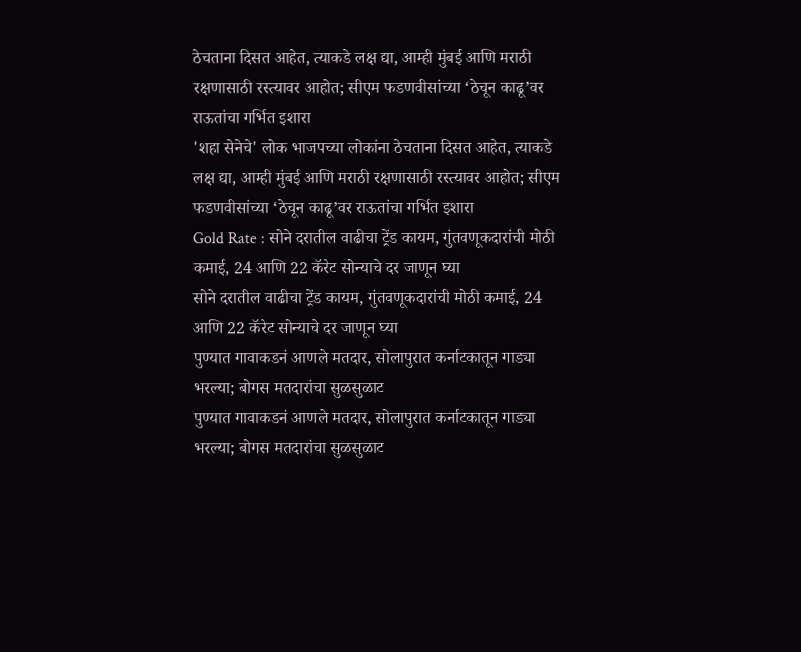ठेचताना दिसत आहेत, त्याकडे लक्ष द्या, आम्ही मुंबई आणि मराठी रक्षणासाठी रस्त्यावर आहोत; सीएम फडणवीसांच्या ‘ठेचून काढू’वर राऊतांचा गर्भित इशारा
'शहा सेनेचे' लोक भाजपच्या लोकांना ठेचताना दिसत आहेत, त्याकडे लक्ष द्या, आम्ही मुंबई आणि मराठी रक्षणासाठी रस्त्यावर आहोत; सीएम फडणवीसांच्या ‘ठेचून काढू’वर राऊतांचा गर्भित इशारा
Gold Rate : सोने दरातील वाढीचा ट्रेंड कायम, गुंतवणूकदारांची मोठी कमाई, 24 आणि 22 कॅरेट सोन्याचे दर जाणून घ्या
सोने दरातील वाढीचा ट्रेंड कायम, गुंतवणूकदारांची मोठी कमाई, 24 आणि 22 कॅरेट सोन्याचे दर जाणून घ्या
पुण्यात गावाकडनं आणले मतदार, सोलापुरात कर्नाटकातून गाड्या भरल्या; बोगस मतदारांचा सुळसुळाट
पुण्यात गावाकडनं आणले मतदार, सोलापुरात कर्नाटकातून गाड्या भरल्या; बोगस मतदारांचा सुळसुळाट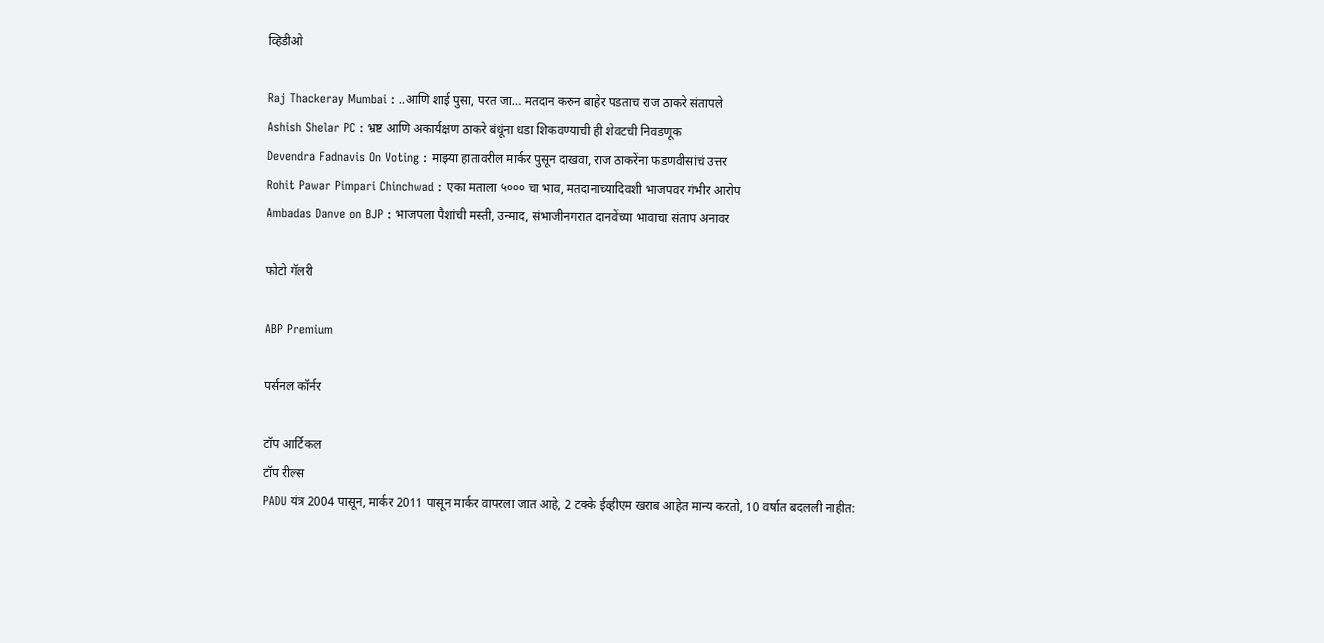व्हिडीओ

Raj Thackeray Mumbai : ..आणि शाई पुसा, परत जा… मतदान करुन बाहेर पडताच राज ठाकरे संतापले
Ashish Shelar PC : भ्रष्ट आणि अकार्यक्षण ठाकरे बंधूंना धडा शिकवण्याची ही शेवटची निवडणूक
Devendra Fadnavis On Voting : माझ्या हातावरील मार्कर पुसून दाखवा, राज ठाकरेंना फडणवीसांचं उत्तर
Rohit Pawar Pimpari Chinchwad : एका मताला ५००० चा भाव, मतदानाच्यादिवशी भाजपवर गंभीर आरोप
Ambadas Danve on BJP : भाजपला पैशांची मस्ती, उन्माद, संभाजीनगरात दानवेंच्या भावाचा संताप अनावर

फोटो गॅलरी

ABP Premium

पर्सनल कॉर्नर

टॉप आर्टिकल
टॉप रील्स
PADU यंत्र 2004 पासून, मार्कर 2011 पासून मार्कर वापरला जात आहे, 2 टक्के ईव्हीएम खराब आहेत मान्य करतो, 10 वर्षात बदलली नाहीत: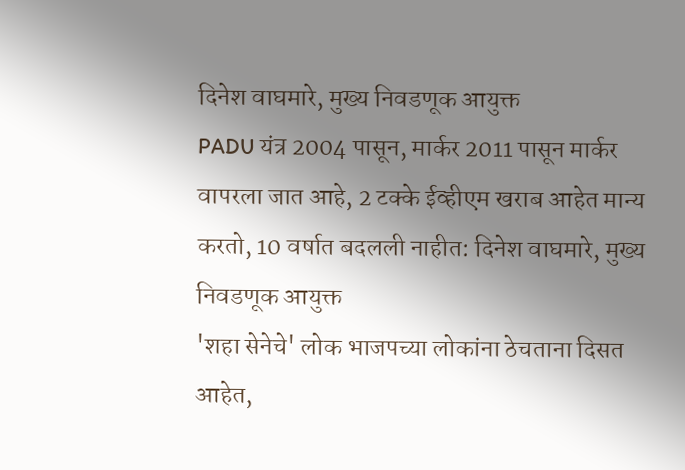दिनेश वाघमारे, मुख्य निवडणूक आयुक्त
PADU यंत्र 2004 पासून, मार्कर 2011 पासून मार्कर वापरला जात आहे, 2 टक्के ईव्हीएम खराब आहेत मान्य करतो, 10 वर्षात बदलली नाहीत: दिनेश वाघमारे, मुख्य निवडणूक आयुक्त
'शहा सेनेचे' लोक भाजपच्या लोकांना ठेचताना दिसत आहेत,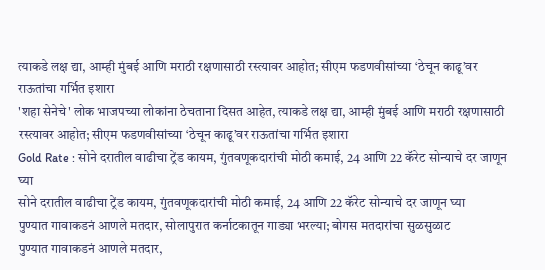त्याकडे लक्ष द्या, आम्ही मुंबई आणि मराठी रक्षणासाठी रस्त्यावर आहोत; सीएम फडणवीसांच्या ‘ठेचून काढू’वर राऊतांचा गर्भित इशारा
'शहा सेनेचे' लोक भाजपच्या लोकांना ठेचताना दिसत आहेत, त्याकडे लक्ष द्या, आम्ही मुंबई आणि मराठी रक्षणासाठी रस्त्यावर आहोत; सीएम फडणवीसांच्या ‘ठेचून काढू’वर राऊतांचा गर्भित इशारा
Gold Rate : सोने दरातील वाढीचा ट्रेंड कायम, गुंतवणूकदारांची मोठी कमाई, 24 आणि 22 कॅरेट सोन्याचे दर जाणून घ्या
सोने दरातील वाढीचा ट्रेंड कायम, गुंतवणूकदारांची मोठी कमाई, 24 आणि 22 कॅरेट सोन्याचे दर जाणून घ्या
पुण्यात गावाकडनं आणले मतदार, सोलापुरात कर्नाटकातून गाड्या भरल्या; बोगस मतदारांचा सुळसुळाट
पुण्यात गावाकडनं आणले मतदार,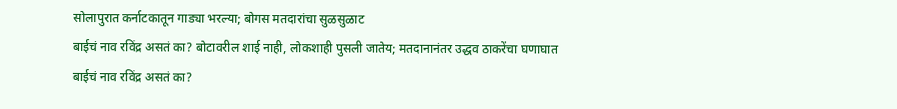सोलापुरात कर्नाटकातून गाड्या भरल्या; बोगस मतदारांचा सुळसुळाट
बाईचं नाव रविंद्र असतं का? बोटावरील शाई नाही, लोकशाही पुसली जातेय; मतदानानंतर उद्धव ठाकरेंचा घणाघात
बाईचं नाव रविंद्र असतं का?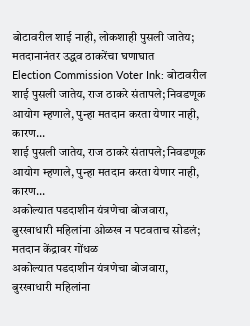बोटावरील शाई नाही, लोकशाही पुसली जातेय; मतदानानंतर उद्धव ठाकरेंचा घणाघात
Election Commission Voter Ink: बोटावरील शाई पुसली जातेय, राज ठाकरे संतापले; निवडणूक आयोग म्हणाले, पुन्हा मतदान करता येणार नाही, कारण...
शाई पुसली जातेय, राज ठाकरे संतापले; निवडणूक आयोग म्हणाले, पुन्हा मतदान करता येणार नाही, कारण...
अकोल्यात पडदाशीन यंत्रणेचा बोजवारा, बुरखाधारी महिलांना ओळख न पटवताच सोडलं; मतदान केंद्रावर गोंधळ
अकोल्यात पडदाशीन यंत्रणेचा बोजवारा, बुरखाधारी महिलांना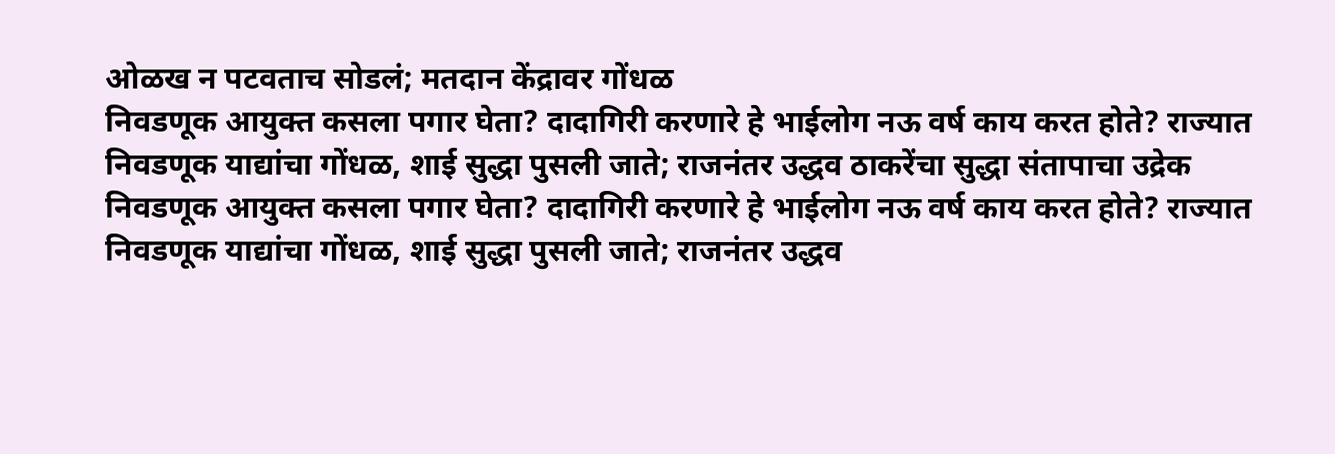ओळख न पटवताच सोडलं; मतदान केंद्रावर गोंधळ
निवडणूक आयुक्त कसला पगार घेता? दादागिरी करणारे हे भाईलोग नऊ वर्ष काय करत होते? राज्यात निवडणूक याद्यांचा गोंधळ, शाई सुद्धा पुसली जाते; राजनंतर उद्धव ठाकरेंचा सुद्धा संतापाचा उद्रेक
निवडणूक आयुक्त कसला पगार घेता? दादागिरी करणारे हे भाईलोग नऊ वर्ष काय करत होते? राज्यात निवडणूक याद्यांचा गोंधळ, शाई सुद्धा पुसली जाते; राजनंतर उद्धव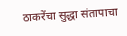ठाकरेंचा सुद्धा संतापाचा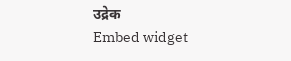उद्रेक
Embed widget